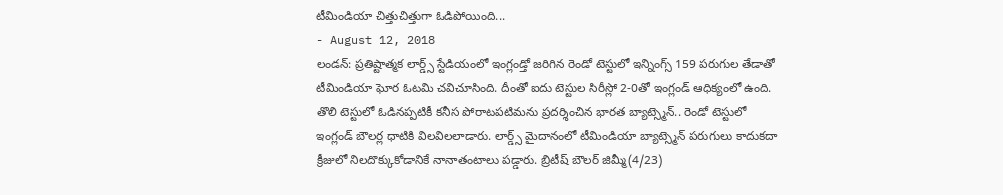టీమిండియా చిత్తుచిత్తుగా ఓడిపోయింది...
- August 12, 2018
లండన్: ప్రతిష్టాత్మక లార్డ్స్ స్టేడియంలో ఇంగ్లండ్తో జరిగిన రెండో టెస్టులో ఇన్నింగ్స్ 159 పరుగుల తేడాతో టీమిండియా ఘోర ఓటమి చవిచూసింది. దీంతో ఐదు టెస్టుల సిరీస్లో 2-0తో ఇంగ్లండ్ ఆధిక్యంలో ఉంది. తొలి టెస్టులో ఓడినప్పటికీ కనీస పోరాటపటిమను ప్రదర్శించిన భారత బ్యాట్స్మెన్.. రెండో టెస్టులో ఇంగ్లండ్ బౌలర్ల ధాటికి విలవిలలాడారు. లార్డ్స్ మైదానంలో టీమిండియా బ్యాట్స్మెన్ పరుగులు కాదుకదా క్రీజులో నిలదొక్కుకోడానికే నానాతంటాలు పడ్డారు. బ్రిటీష్ బౌలర్ జిమ్మీ(4/23)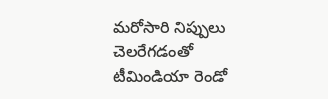మరోసారి నిప్పులు చెలరేగడంతో టీమిండియా రెండో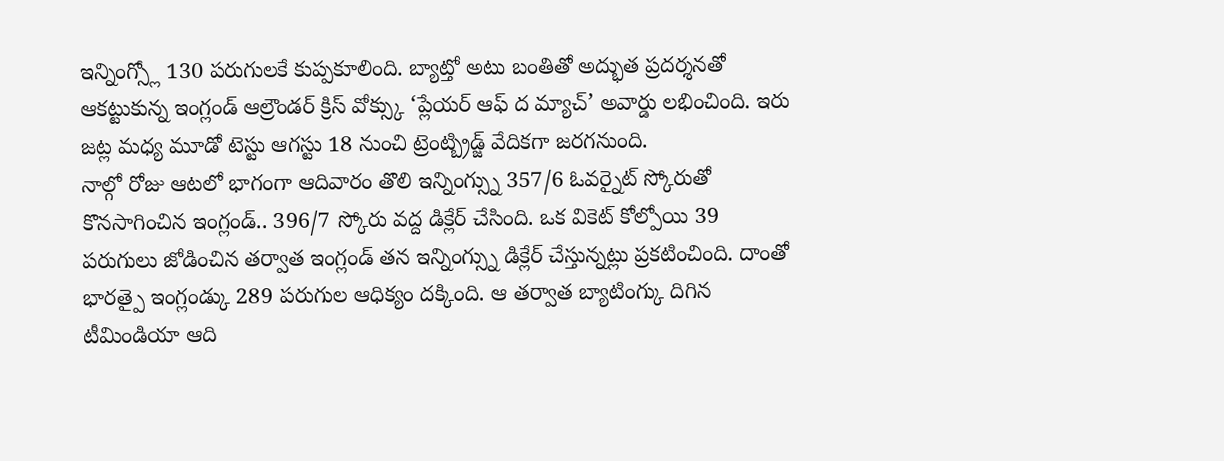ఇన్నింగ్స్లో 130 పరుగులకే కుప్పకూలింది. బ్యాట్తో అటు బంతితో అద్భుత ప్రదర్శనతో ఆకట్టుకున్న ఇంగ్లండ్ ఆల్రౌండర్ క్రిస్ వోక్స్కు ‘ప్లేయర్ ఆఫ్ ద మ్యాచ్’ అవార్డు లభించింది. ఇరు జట్ల మధ్య మూడో టెస్టు ఆగస్టు 18 నుంచి ట్రెంట్బ్రిడ్జ్ వేదికగా జరగనుంది.
నాల్గో రోజు ఆటలో భాగంగా ఆదివారం తొలి ఇన్నింగ్స్ను 357/6 ఓవర్నైట్ స్కోరుతో కొనసాగించిన ఇంగ్లండ్.. 396/7 స్కోరు వద్ద డిక్లేర్ చేసింది. ఒక వికెట్ కోల్పోయి 39 పరుగులు జోడించిన తర్వాత ఇంగ్లండ్ తన ఇన్నింగ్స్ను డిక్లేర్ చేస్తున్నట్లు ప్రకటించింది. దాంతో భారత్పై ఇంగ్లండ్కు 289 పరుగుల ఆధిక్యం దక్కింది. ఆ తర్వాత బ్యాటింగ్కు దిగిన టీమిండియా ఆది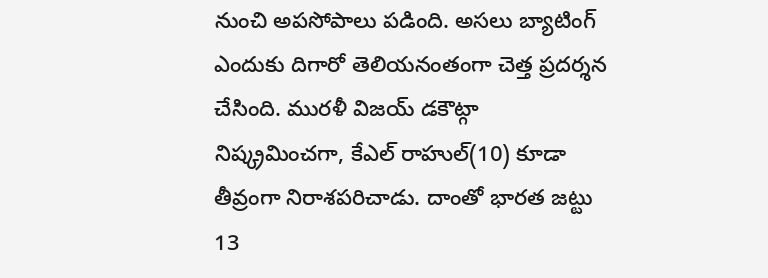నుంచి అపసోపాలు పడింది. అసలు బ్యాటింగ్ ఎందుకు దిగారో తెలియనంతంగా చెత్త ప్రదర్శన చేసింది. మురళీ విజయ్ డకౌట్గా నిష్క్రమించగా, కేఎల్ రాహుల్(10) కూడా తీవ్రంగా నిరాశపరిచాడు. దాంతో భారత జట్టు 13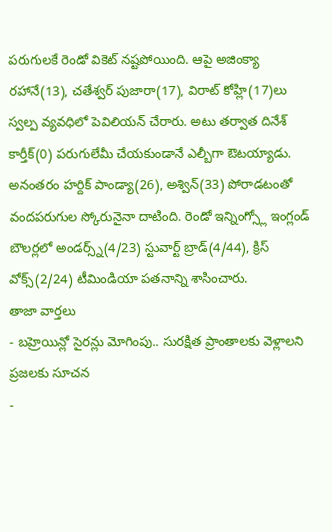పరుగులకే రెండో వికెట్ నష్టపోయింది. ఆపై అజింక్యా రహానే(13), చతేశ్వర్ పుజారా(17), విరాట్ కోహ్లి(17)లు స్వల్ప వ్యవధిలో పెవిలియన్ చేరారు. అటు తర్వాత దినేశ్ కార్తీక్(0) పరుగులేమీ చేయకుండానే ఎల్బీగా ఔటయ్యాడు. అనంతరం హర్దిక్ పాండ్యా(26), అశ్విన్(33) పోరాడటంతో వందపరుగుల స్కోరునైనా దాటింది. రెండో ఇన్నింగ్స్లో ఇంగ్లండ్ బౌలర్లలో అండర్స్న్(4/23) స్టువార్ట్ బ్రాడ్(4/44), క్రిస్ వోక్స్(2/24) టీమిండియా పతనాన్ని శాసించారు.
తాజా వార్తలు
- బహ్రెయిన్లో సైరన్లు మోగింపు.. సురక్షిత ప్రాంతాలకు వెళ్లాలని ప్రజలకు సూచన
-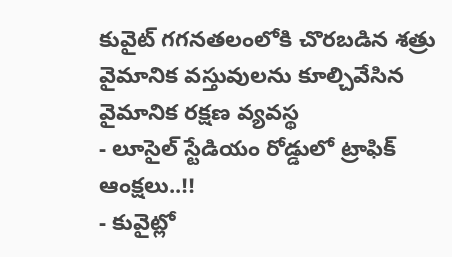కువైట్ గగనతలంలోకి చొరబడిన శత్రు వైమానిక వస్తువులను కూల్చివేసిన వైమానిక రక్షణ వ్యవస్థ
- లూసైల్ స్టేడియం రోడ్డులో ట్రాఫిక్ ఆంక్షలు..!!
- కువైట్లో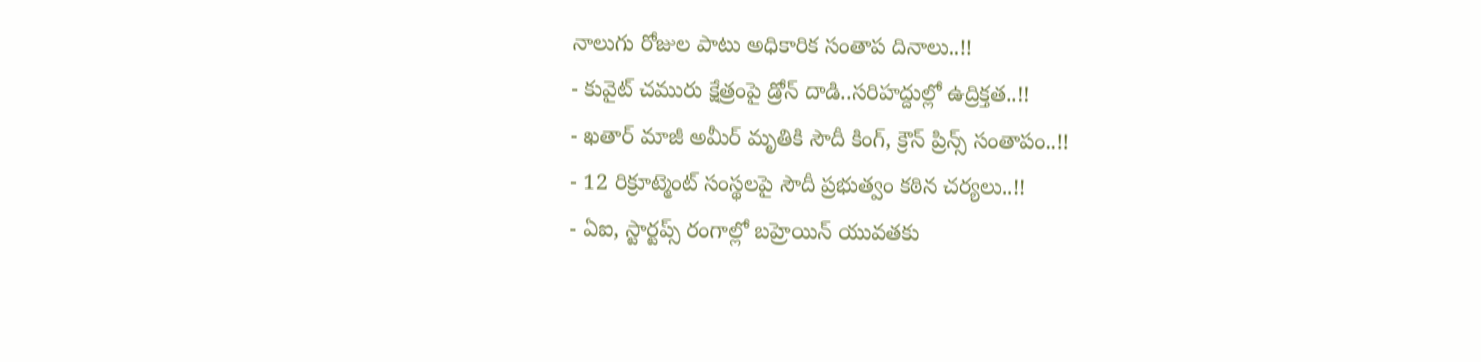నాలుగు రోజుల పాటు అధికారిక సంతాప దినాలు..!!
- కువైట్ చమురు క్షేత్రంపై డ్రోన్ దాడి..సరిహద్దుల్లో ఉద్రిక్తత..!!
- ఖతార్ మాజీ అమీర్ మృతికి సౌదీ కింగ్, క్రౌన్ ప్రిన్స్ సంతాపం..!!
- 12 రిక్రూట్మెంట్ సంస్థలపై సౌదీ ప్రభుత్వం కఠిన చర్యలు..!!
- ఏఐ, స్టార్టప్స్ రంగాల్లో బహ్రెయిన్ యువతకు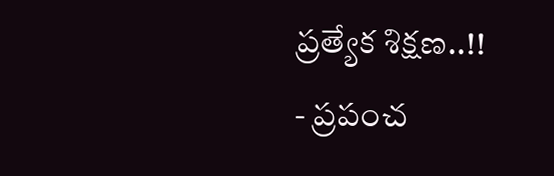ప్రత్యేక శిక్షణ..!!
- ప్రపంచ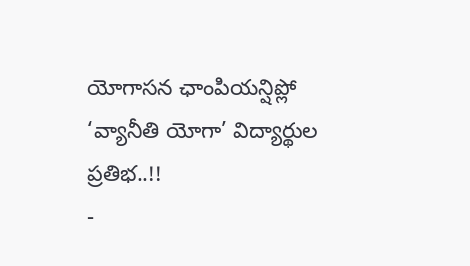యోగాసన ఛాంపియన్షిప్లో ‘వ్యానీతి యోగా’ విద్యార్థుల ప్రతిభ..!!
-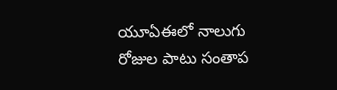యూఏఈలో నాలుగు రోజుల పాటు సంతాప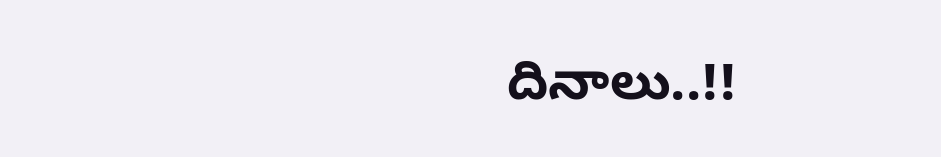దినాలు..!!